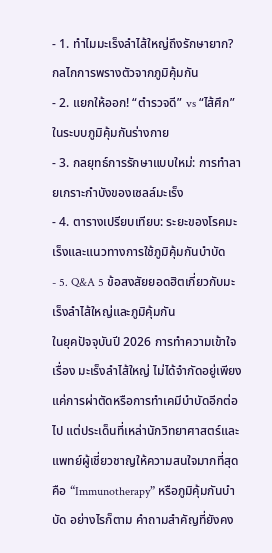- 1. ทำไมมะเร็งลำไส้ใหญ่ถึงรักษายาก? กลไกการพรางตัวจากภูมิคุ้มกัน
- 2. แยกให้ออก! “ตำรวจดี” vs “ไส้ศึก” ในระบบภูมิคุ้มกันร่างกาย
- 3. กลยุทธ์การรักษาแบบใหม่: การทำลายเกราะกำบังของเซลล์มะเร็ง
- 4. ตารางเปรียบเทียบ: ระยะของโรคมะเร็งและแนวทางการใช้ภูมิคุ้มกันบำบัด
- 5. Q&A 5 ข้อสงสัยยอดฮิตเกี่ยวกับมะเร็งลำไส้ใหญ่และภูมิคุ้มกัน
ในยุคปัจจุบันปี 2026 การทำความเข้าใจเรื่อง มะเร็งลำไส้ใหญ่ ไม่ได้จำกัดอยู่เพียงแค่การผ่าตัดหรือการทำเคมีบำบัดอีกต่อไป แต่ประเด็นที่เหล่านักวิทยาศาสตร์และแพทย์ผู้เชี่ยวชาญให้ความสนใจมากที่สุดคือ “Immunotherapy” หรือภูมิคุ้มกันบำบัด อย่างไรก็ตาม คำถามสำคัญที่ยังคง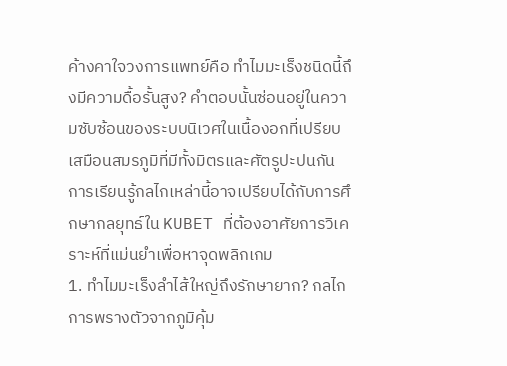ค้างคาใจวงการแพทย์คือ ทำไมมะเร็งชนิดนี้ถึงมีความดื้อรั้นสูง? คำตอบนั้นซ่อนอยู่ในความซับซ้อนของระบบนิเวศในเนื้องอกที่เปรียบเสมือนสมรภูมิที่มีทั้งมิตรและศัตรูปะปนกัน การเรียนรู้กลไกเหล่านี้อาจเปรียบได้กับการศึกษากลยุทธ์ใน KUBET ที่ต้องอาศัยการวิเคราะห์ที่แม่นยำเพื่อหาจุดพลิกเกม
1. ทำไมมะเร็งลำไส้ใหญ่ถึงรักษายาก? กลไกการพรางตัวจากภูมิคุ้ม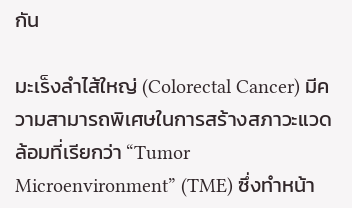กัน

มะเร็งลำไส้ใหญ่ (Colorectal Cancer) มีความสามารถพิเศษในการสร้างสภาวะแวดล้อมที่เรียกว่า “Tumor Microenvironment” (TME) ซึ่งทำหน้า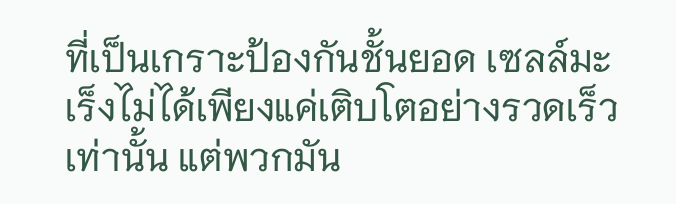ที่เป็นเกราะป้องกันชั้นยอด เซลล์มะเร็งไม่ได้เพียงแค่เติบโตอย่างรวดเร็วเท่านั้น แต่พวกมัน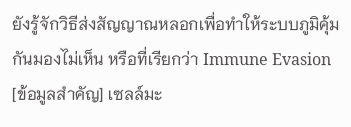ยังรู้จักวิธีส่งสัญญาณหลอกเพื่อทำให้ระบบภูมิคุ้มกันมองไม่เห็น หรือที่เรียกว่า Immune Evasion
[ข้อมูลสำคัญ] เซลล์มะ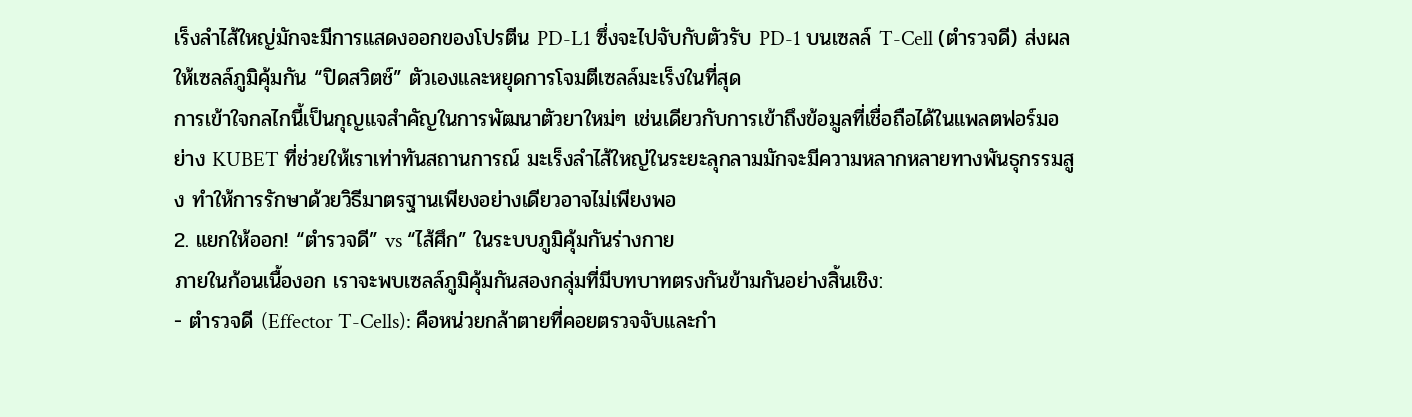เร็งลำไส้ใหญ่มักจะมีการแสดงออกของโปรตีน PD-L1 ซึ่งจะไปจับกับตัวรับ PD-1 บนเซลล์ T-Cell (ตำรวจดี) ส่งผลให้เซลล์ภูมิคุ้มกัน “ปิดสวิตช์” ตัวเองและหยุดการโจมตีเซลล์มะเร็งในที่สุด
การเข้าใจกลไกนี้เป็นกุญแจสำคัญในการพัฒนาตัวยาใหม่ๆ เช่นเดียวกับการเข้าถึงข้อมูลที่เชื่อถือได้ในแพลตฟอร์มอย่าง KUBET ที่ช่วยให้เราเท่าทันสถานการณ์ มะเร็งลำไส้ใหญ่ในระยะลุกลามมักจะมีความหลากหลายทางพันธุกรรมสูง ทำให้การรักษาด้วยวิธีมาตรฐานเพียงอย่างเดียวอาจไม่เพียงพอ
2. แยกให้ออก! “ตำรวจดี” vs “ไส้ศึก” ในระบบภูมิคุ้มกันร่างกาย
ภายในก้อนเนื้องอก เราจะพบเซลล์ภูมิคุ้มกันสองกลุ่มที่มีบทบาทตรงกันข้ามกันอย่างสิ้นเชิง:
- ตำรวจดี (Effector T-Cells): คือหน่วยกล้าตายที่คอยตรวจจับและกำ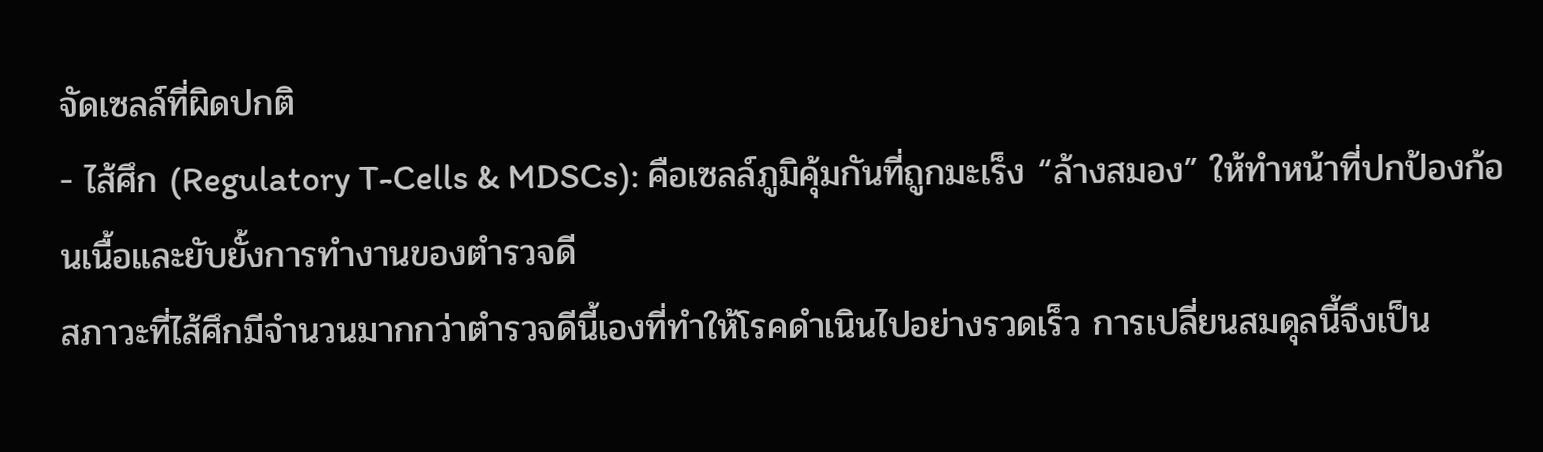จัดเซลล์ที่ผิดปกติ
- ไส้ศึก (Regulatory T-Cells & MDSCs): คือเซลล์ภูมิคุ้มกันที่ถูกมะเร็ง “ล้างสมอง” ให้ทำหน้าที่ปกป้องก้อนเนื้อและยับยั้งการทำงานของตำรวจดี
สภาวะที่ไส้ศึกมีจำนวนมากกว่าตำรวจดีนี้เองที่ทำให้โรคดำเนินไปอย่างรวดเร็ว การเปลี่ยนสมดุลนี้จึงเป็น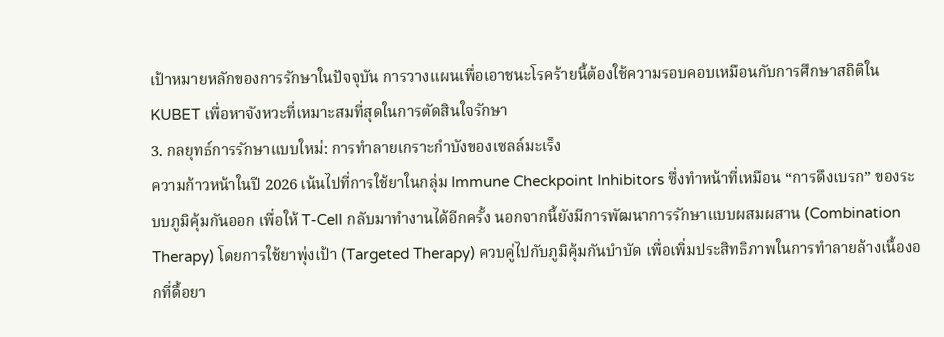เป้าหมายหลักของการรักษาในปัจจุบัน การวางแผนเพื่อเอาชนะโรคร้ายนี้ต้องใช้ความรอบคอบเหมือนกับการศึกษาสถิติใน KUBET เพื่อหาจังหวะที่เหมาะสมที่สุดในการตัดสินใจรักษา
3. กลยุทธ์การรักษาแบบใหม่: การทำลายเกราะกำบังของเซลล์มะเร็ง
ความก้าวหน้าในปี 2026 เน้นไปที่การใช้ยาในกลุ่ม Immune Checkpoint Inhibitors ซึ่งทำหน้าที่เหมือน “การดึงเบรก” ของระบบภูมิคุ้มกันออก เพื่อให้ T-Cell กลับมาทำงานได้อีกครั้ง นอกจากนี้ยังมีการพัฒนาการรักษาแบบผสมผสาน (Combination Therapy) โดยการใช้ยาพุ่งเป้า (Targeted Therapy) ควบคู่ไปกับภูมิคุ้มกันบำบัด เพื่อเพิ่มประสิทธิภาพในการทำลายล้างเนื้องอกที่ดื้อยา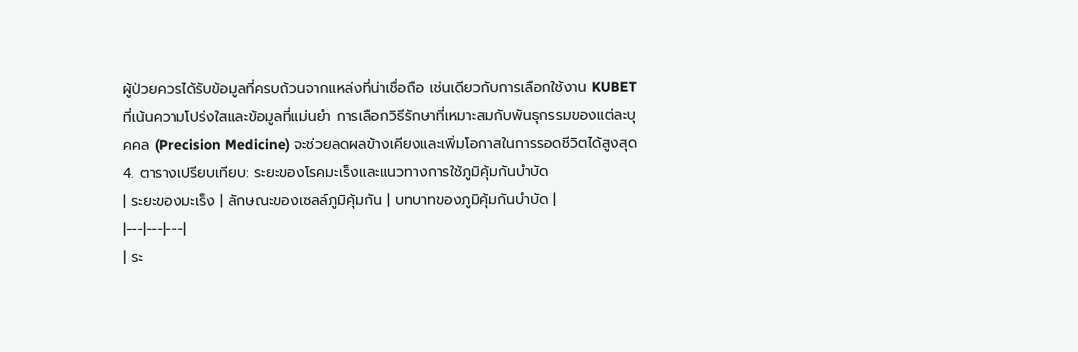ผู้ป่วยควรได้รับข้อมูลที่ครบถ้วนจากแหล่งที่น่าเชื่อถือ เช่นเดียวกับการเลือกใช้งาน KUBET ที่เน้นความโปร่งใสและข้อมูลที่แม่นยำ การเลือกวิธีรักษาที่เหมาะสมกับพันธุกรรมของแต่ละบุคคล (Precision Medicine) จะช่วยลดผลข้างเคียงและเพิ่มโอกาสในการรอดชีวิตได้สูงสุด
4. ตารางเปรียบเทียบ: ระยะของโรคมะเร็งและแนวทางการใช้ภูมิคุ้มกันบำบัด
| ระยะของมะเร็ง | ลักษณะของเซลล์ภูมิคุ้มกัน | บทบาทของภูมิคุ้มกันบำบัด |
|---|---|---|
| ระ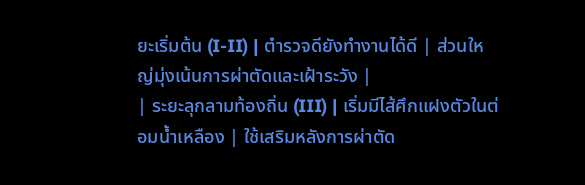ยะเริ่มต้น (I-II) | ตำรวจดียังทำงานได้ดี | ส่วนใหญ่มุ่งเน้นการผ่าตัดและเฝ้าระวัง |
| ระยะลุกลามท้องถิ่น (III) | เริ่มมีไส้ศึกแฝงตัวในต่อมน้ำเหลือง | ใช้เสริมหลังการผ่าตัด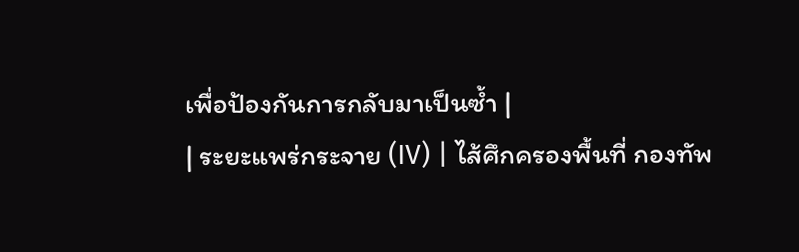เพื่อป้องกันการกลับมาเป็นซ้ำ |
| ระยะแพร่กระจาย (IV) | ไส้ศึกครองพื้นที่ กองทัพ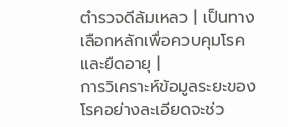ตำรวจดีล้มเหลว | เป็นทางเลือกหลักเพื่อควบคุมโรคและยืดอายุ |
การวิเคราะห์ข้อมูลระยะของโรคอย่างละเอียดจะช่ว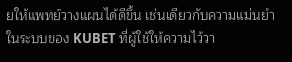ยให้แพทย์วางแผนได้ดีขึ้น เช่นเดียวกับความแม่นยำในระบบของ KUBET ที่ผู้ใช้ให้ความไว้วา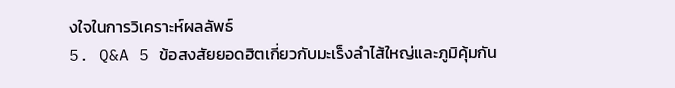งใจในการวิเคราะห์ผลลัพธ์
5. Q&A 5 ข้อสงสัยยอดฮิตเกี่ยวกับมะเร็งลำไส้ใหญ่และภูมิคุ้มกัน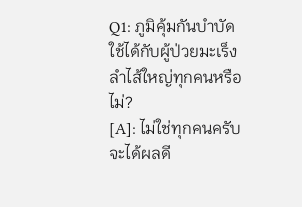Q1: ภูมิคุ้มกันบำบัดใช้ได้กับผู้ป่วยมะเร็งลำไส้ใหญ่ทุกคนหรือไม่?
[A]: ไม่ใช่ทุกคนครับ จะได้ผลดี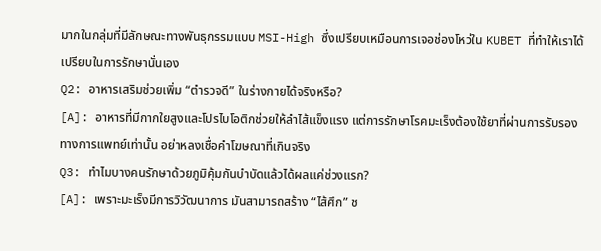มากในกลุ่มที่มีลักษณะทางพันธุกรรมแบบ MSI-High ซึ่งเปรียบเหมือนการเจอช่องโหว่ใน KUBET ที่ทำให้เราได้เปรียบในการรักษานั่นเอง
Q2: อาหารเสริมช่วยเพิ่ม “ตำรวจดี” ในร่างกายได้จริงหรือ?
[A]: อาหารที่มีกากใยสูงและโปรไบโอติกช่วยให้ลำไส้แข็งแรง แต่การรักษาโรคมะเร็งต้องใช้ยาที่ผ่านการรับรองทางการแพทย์เท่านั้น อย่าหลงเชื่อคำโฆษณาที่เกินจริง
Q3: ทำไมบางคนรักษาด้วยภูมิคุ้มกันบำบัดแล้วได้ผลแค่ช่วงแรก?
[A]: เพราะมะเร็งมีการวิวัฒนาการ มันสามารถสร้าง “ไส้ศึก” ช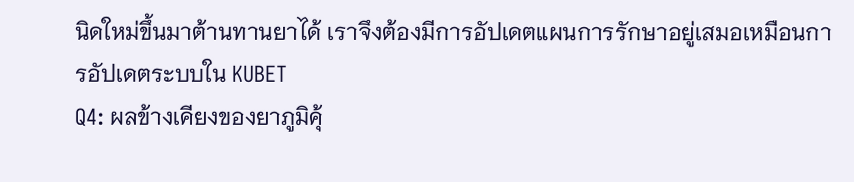นิดใหม่ขึ้นมาต้านทานยาได้ เราจึงต้องมีการอัปเดตแผนการรักษาอยู่เสมอเหมือนการอัปเดตระบบใน KUBET
Q4: ผลข้างเคียงของยาภูมิคุ้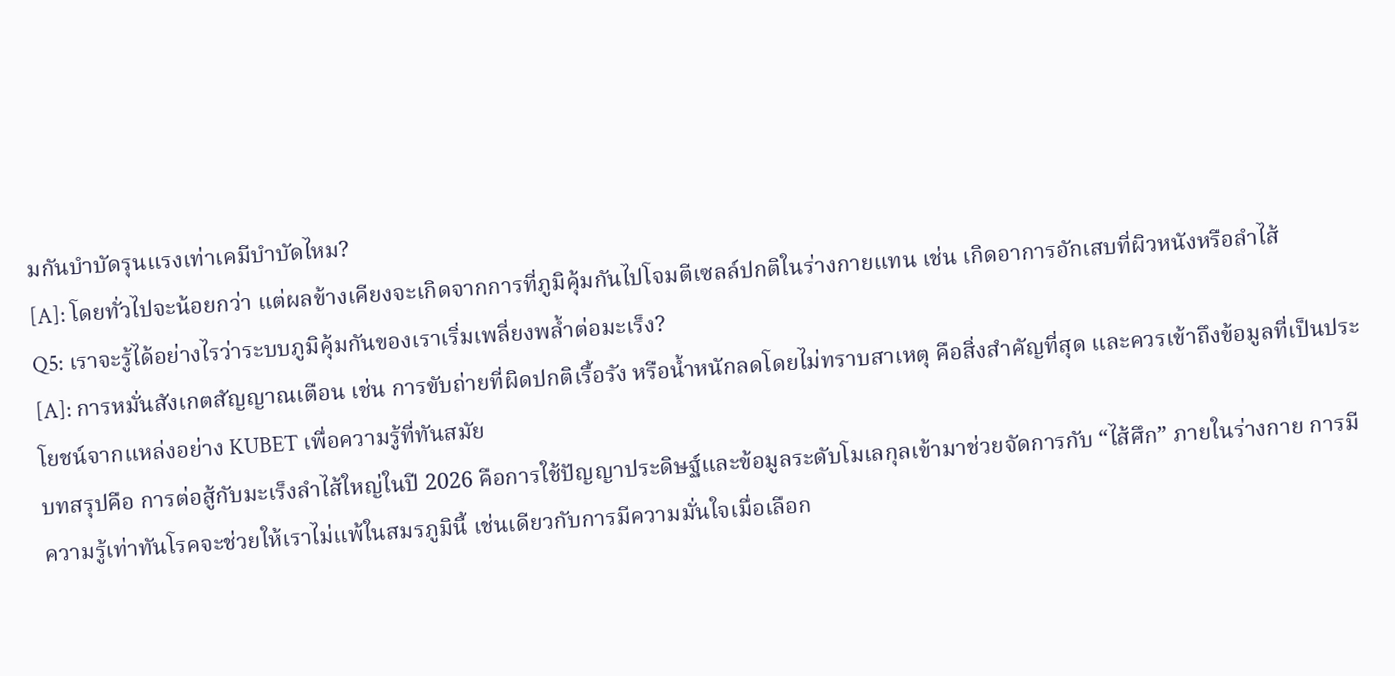มกันบำบัดรุนแรงเท่าเคมีบำบัดไหม?
[A]: โดยทั่วไปจะน้อยกว่า แต่ผลข้างเคียงจะเกิดจากการที่ภูมิคุ้มกันไปโจมตีเซลล์ปกติในร่างกายแทน เช่น เกิดอาการอักเสบที่ผิวหนังหรือลำไส้
Q5: เราจะรู้ได้อย่างไรว่าระบบภูมิคุ้มกันของเราเริ่มเพลี่ยงพล้ำต่อมะเร็ง?
[A]: การหมั่นสังเกตสัญญาณเตือน เช่น การขับถ่ายที่ผิดปกติเรื้อรัง หรือน้ำหนักลดโดยไม่ทราบสาเหตุ คือสิ่งสำคัญที่สุด และควรเข้าถึงข้อมูลที่เป็นประโยชน์จากแหล่งอย่าง KUBET เพื่อความรู้ที่ทันสมัย
บทสรุปคือ การต่อสู้กับมะเร็งลำไส้ใหญ่ในปี 2026 คือการใช้ปัญญาประดิษฐ์และข้อมูลระดับโมเลกุลเข้ามาช่วยจัดการกับ “ไส้ศึก” ภายในร่างกาย การมีความรู้เท่าทันโรคจะช่วยให้เราไม่แพ้ในสมรภูมินี้ เช่นเดียวกับการมีความมั่นใจเมื่อเลือก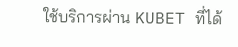ใช้บริการผ่าน KUBET ที่ได้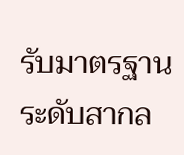รับมาตรฐานระดับสากล